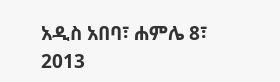አዲስ አበባ፣ ሐምሌ 8፣ 2013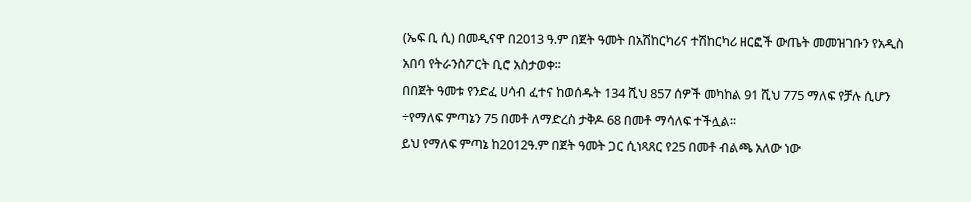(ኤፍ ቢ ሲ) በመዲናዋ በ2013 ዓ.ም በጀት ዓመት በአሽከርካሪና ተሽከርካሪ ዘርፎች ውጤት መመዝገቡን የአዲስ አበባ የትራንስፖርት ቢሮ አስታወቀ፡፡
በበጀት ዓመቱ የንድፈ ሀሳብ ፈተና ከወሰዱት 134 ሺህ 857 ሰዎች መካከል 91 ሺህ 775 ማለፍ የቻሉ ሲሆን ÷የማለፍ ምጣኔን 75 በመቶ ለማድረስ ታቅዶ 68 በመቶ ማሳለፍ ተችሏል፡፡
ይህ የማለፍ ምጣኔ ከ2012ዓ.ም በጀት ዓመት ጋር ሲነጻጸር የ25 በመቶ ብልጫ አለው ነው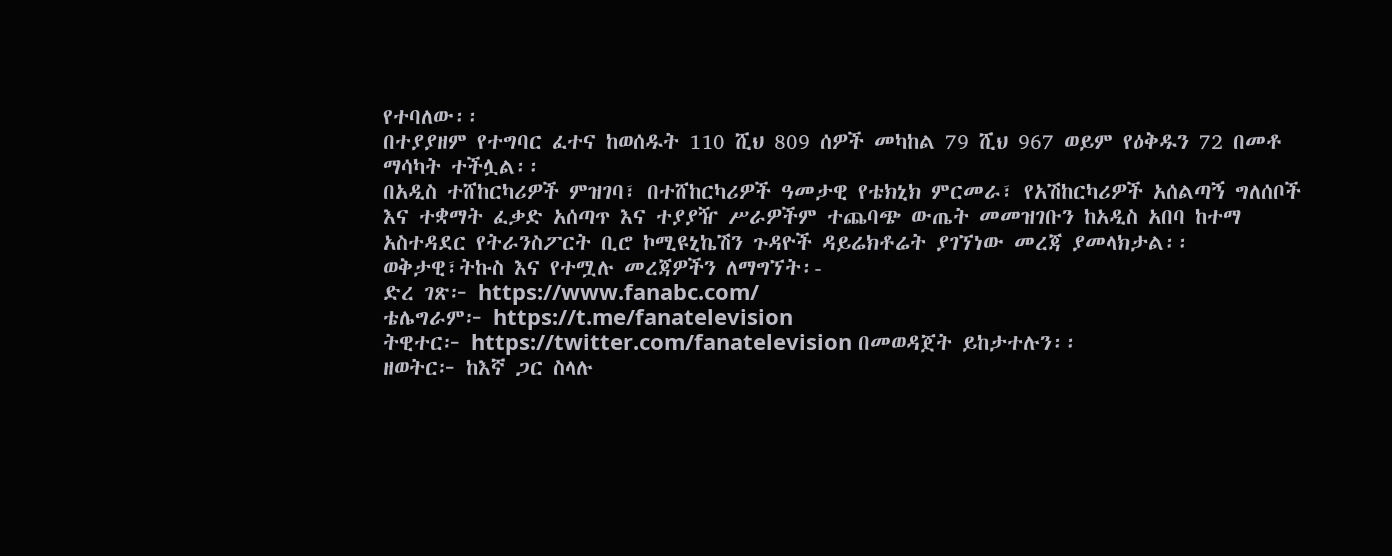የተባለው፡፡
በተያያዘም የተግባር ፈተና ከወሰዱት 110 ሺህ 809 ሰዎች መካከል 79 ሺህ 967 ወይም የዕቅዱን 72 በመቶ ማሳካት ተችሏል፡፡
በአዲስ ተሸከርካሪዎች ምዝገባ፣ በተሸከርካሪዎች ዓመታዊ የቴክኒክ ምርመራ፣ የአሽከርካሪዎች አሰልጣኝ ግለሰቦች እና ተቋማት ፈቃድ አሰጣጥ እና ተያያዥ ሥራዎችም ተጨባጭ ውጤት መመዝገቡን ከአዲስ አበባ ከተማ አስተዳደር የትራንስፖርት ቢሮ ኮሚዩኒኬሽን ጉዳዮች ዳይሬክቶሬት ያገኘነው መረጃ ያመላክታል፡፡
ወቅታዊ፣ትኩስ እና የተሟሉ መረጃዎችን ለማግኘት፡-
ድረ ገጽ፦ https://www.fanabc.com/
ቴሌግራም፦ https://t.me/fanatelevision
ትዊተር፦ https://twitter.com/fanatelevision በመወዳጀት ይከታተሉን፡፡
ዘወትር፦ ከእኛ ጋር ስላሉ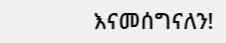እናመሰግናለን!